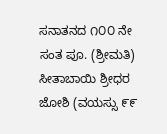ಸನಾತನದ ೧೦೦ ನೇ ಸಂತ ಪೂ. (ಶ್ರೀಮತಿ) ಸೀತಾಬಾಯಿ ಶ್ರೀಧರ ಜೋಶಿ (ವಯಸ್ಸು ೯೯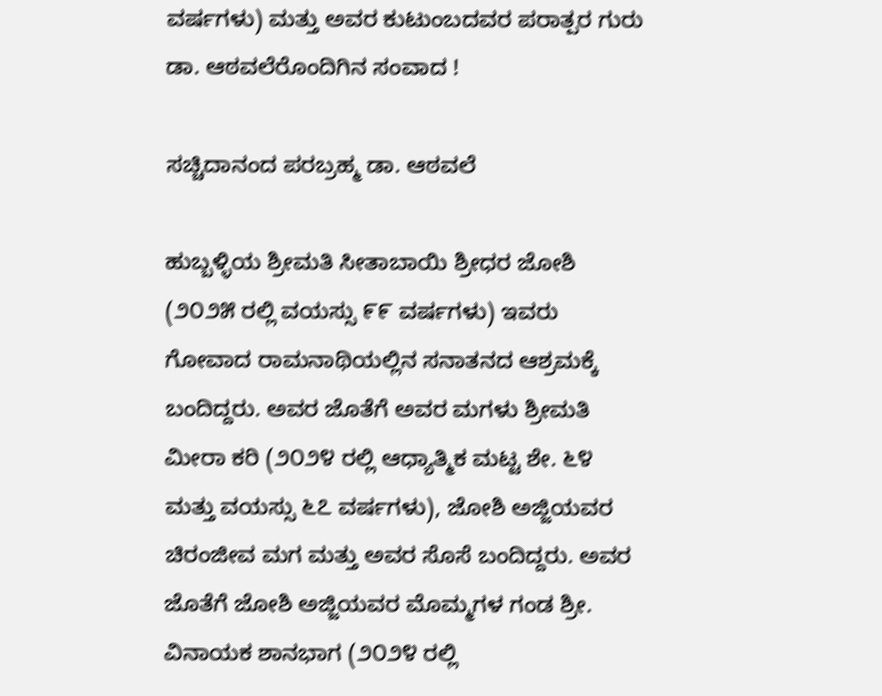ವರ್ಷಗಳು) ಮತ್ತು ಅವರ ಕುಟುಂಬದವರ ಪರಾತ್ಪರ ಗುರು ಡಾ. ಆಠವಲೆರೊಂದಿಗಿನ ಸಂವಾದ !

ಸಚ್ಚಿದಾನಂದ ಪರಬ್ರಹ್ಮ ಡಾ. ಆಠವಲೆ

ಹುಬ್ಬಳ್ಳಿಯ ಶ್ರೀಮತಿ ಸೀತಾಬಾಯಿ ಶ್ರೀಧರ ಜೋಶಿ (೨೦೨೫ ರಲ್ಲಿ ವಯಸ್ಸು ೯೯ ವರ್ಷಗಳು) ಇವರು ಗೋವಾದ ರಾಮನಾಥಿಯಲ್ಲಿನ ಸನಾತನದ ಆಶ್ರಮಕ್ಕೆ ಬಂದಿದ್ದರು. ಅವರ ಜೊತೆಗೆ ಅವರ ಮಗಳು ಶ್ರೀಮತಿ ಮೀರಾ ಕರಿ (೨೦೨೪ ರಲ್ಲಿ ಆಧ್ಯಾತ್ಮಿಕ ಮಟ್ಟ ಶೇ. ೬೪ ಮತ್ತು ವಯಸ್ಸು ೬೭ ವರ್ಷಗಳು), ಜೋಶಿ ಅಜ್ಜಿಯವರ ಚಿರಂಜೀವ ಮಗ ಮತ್ತು ಅವರ ಸೊಸೆ ಬಂದಿದ್ದರು. ಅವರ ಜೊತೆಗೆ ಜೋಶಿ ಅಜ್ಜಿಯವರ ಮೊಮ್ಮಗಳ ಗಂಡ ಶ್ರೀ. ವಿನಾಯಕ ಶಾನಭಾಗ (೨೦೨೪ ರಲ್ಲಿ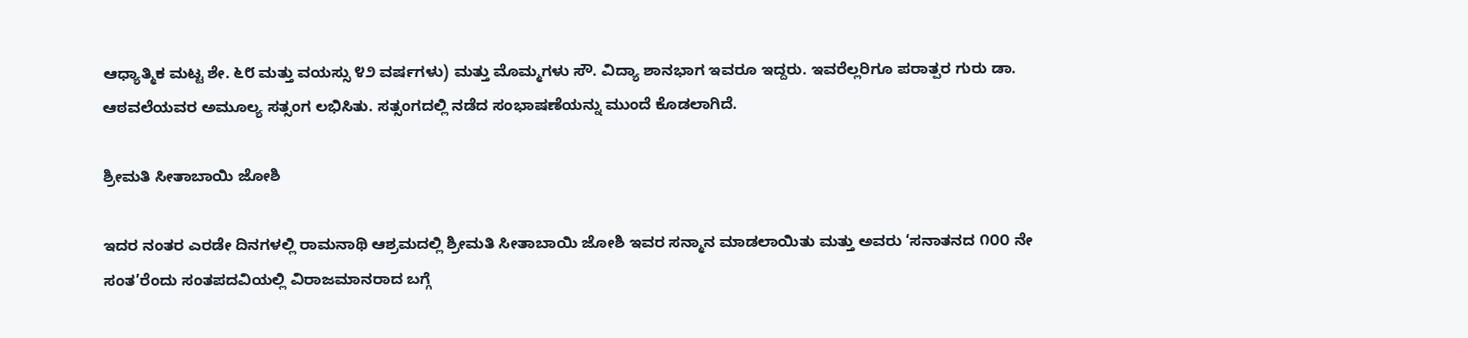ಆಧ್ಯಾತ್ಮಿಕ ಮಟ್ಟ ಶೇ. ೬೮ ಮತ್ತು ವಯಸ್ಸು ೪೨ ವರ್ಷಗಳು) ಮತ್ತು ಮೊಮ್ಮಗಳು ಸೌ. ವಿದ್ಯಾ ಶಾನಭಾಗ ಇವರೂ ಇದ್ದರು. ಇವರೆಲ್ಲರಿಗೂ ಪರಾತ್ಪರ ಗುರು ಡಾ. ಆಠವಲೆಯವರ ಅಮೂಲ್ಯ ಸತ್ಸಂಗ ಲಭಿಸಿತು. ಸತ್ಸಂಗದಲ್ಲಿ ನಡೆದ ಸಂಭಾಷಣೆಯನ್ನು ಮುಂದೆ ಕೊಡಲಾಗಿದೆ.

ಶ್ರೀಮತಿ ಸೀತಾಬಾಯಿ ಜೋಶಿ

ಇದರ ನಂತರ ಎರಡೇ ದಿನಗಳಲ್ಲಿ ರಾಮನಾಥಿ ಆಶ್ರಮದಲ್ಲಿ ಶ್ರೀಮತಿ ಸೀತಾಬಾಯಿ ಜೋಶಿ ಇವರ ಸನ್ಮಾನ ಮಾಡಲಾಯಿತು ಮತ್ತು ಅವರು ‘ಸನಾತನದ ೧೦೦ ನೇ ಸಂತ’ರೆಂದು ಸಂತಪದವಿಯಲ್ಲಿ ವಿರಾಜಮಾನರಾದ ಬಗ್ಗೆ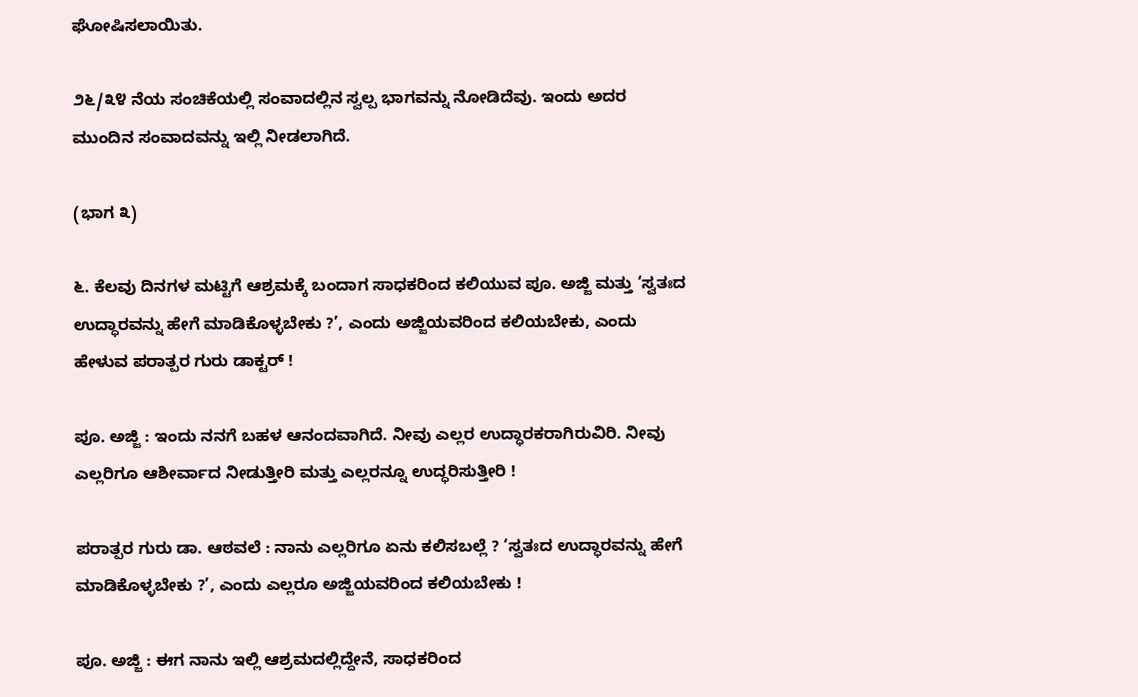ಘೋಷಿಸಲಾಯಿತು.

೨೬/೩೪ ನೆಯ ಸಂಚಿಕೆಯಲ್ಲಿ ಸಂವಾದಲ್ಲಿನ ಸ್ವಲ್ಪ ಭಾಗವನ್ನು ನೋಡಿದೆವು. ಇಂದು ಅದರ ಮುಂದಿನ ಸಂವಾದವನ್ನು ಇಲ್ಲಿ ನೀಡಲಾಗಿದೆ.

(ಭಾಗ ೩)

೬. ಕೆಲವು ದಿನಗಳ ಮಟ್ಟಿಗೆ ಆಶ್ರಮಕ್ಕೆ ಬಂದಾಗ ಸಾಧಕರಿಂದ ಕಲಿಯುವ ಪೂ. ಅಜ್ಜಿ ಮತ್ತು ‘ಸ್ವತಃದ ಉದ್ಧಾರವನ್ನು ಹೇಗೆ ಮಾಡಿಕೊಳ್ಳಬೇಕು ?’, ಎಂದು ಅಜ್ಜಿಯವರಿಂದ ಕಲಿಯಬೇಕು, ಎಂದು ಹೇಳುವ ಪರಾತ್ಪರ ಗುರು ಡಾಕ್ಟರ್‌ !

ಪೂ. ಅಜ್ಜಿ : ಇಂದು ನನಗೆ ಬಹಳ ಆನಂದವಾಗಿದೆ. ನೀವು ಎಲ್ಲರ ಉದ್ಧಾರಕರಾಗಿರುವಿರಿ. ನೀವು ಎಲ್ಲರಿಗೂ ಆಶೀರ್ವಾದ ನೀಡುತ್ತೀರಿ ಮತ್ತು ಎಲ್ಲರನ್ನೂ ಉದ್ಧರಿಸುತ್ತೀರಿ !

ಪರಾತ್ಪರ ಗುರು ಡಾ. ಆಠವಲೆ : ನಾನು ಎಲ್ಲರಿಗೂ ಏನು ಕಲಿಸಬಲ್ಲೆ ? ‘ಸ್ವತಃದ ಉದ್ಧಾರವನ್ನು ಹೇಗೆ ಮಾಡಿಕೊಳ್ಳಬೇಕು ?’, ಎಂದು ಎಲ್ಲರೂ ಅಜ್ಜಿಯವರಿಂದ ಕಲಿಯಬೇಕು !

ಪೂ. ಅಜ್ಜಿ : ಈಗ ನಾನು ಇಲ್ಲಿ ಆಶ್ರಮದಲ್ಲಿದ್ದೇನೆ, ಸಾಧಕರಿಂದ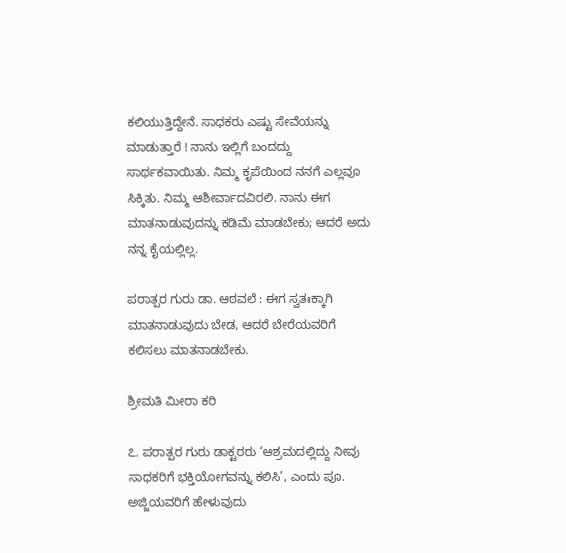ಕಲಿಯುತ್ತಿದ್ದೇನೆ. ಸಾಧಕರು ಎಷ್ಟು ಸೇವೆಯನ್ನು ಮಾಡುತ್ತಾರೆ ! ನಾನು ಇಲ್ಲಿಗೆ ಬಂದದ್ದು ಸಾರ್ಥಕವಾಯಿತು. ನಿಮ್ಮ ಕೃಪೆಯಿಂದ ನನಗೆ ಎಲ್ಲವೂ ಸಿಕ್ಕಿತು. ನಿಮ್ಮ ಆಶೀರ್ವಾದವಿರಲಿ. ನಾನು ಈಗ ಮಾತನಾಡುವುದನ್ನು ಕಡಿಮೆ ಮಾಡಬೇಕು; ಆದರೆ ಅದು ನನ್ನ ಕೈಯಲ್ಲಿಲ್ಲ.

ಪರಾತ್ಪರ ಗುರು ಡಾ. ಆಠವಲೆ : ಈಗ ಸ್ವತಃಕ್ಕಾಗಿ ಮಾತನಾಡುವುದು ಬೇಡ, ಆದರೆ ಬೇರೆಯವರಿಗೆ ಕಲಿಸಲು ಮಾತನಾಡಬೇಕು.

ಶ್ರೀಮತಿ ಮೀರಾ ಕರಿ

೭. ಪರಾತ್ಪರ ಗುರು ಡಾಕ್ಟರರು ‘ಆಶ್ರಮದಲ್ಲಿದ್ದು ನೀವು ಸಾಧಕರಿಗೆ ಭಕ್ತಿಯೋಗವನ್ನು ಕಲಿಸಿ’, ಎಂದು ಪೂ. ಅಜ್ಜಿಯವರಿಗೆ ಹೇಳುವುದು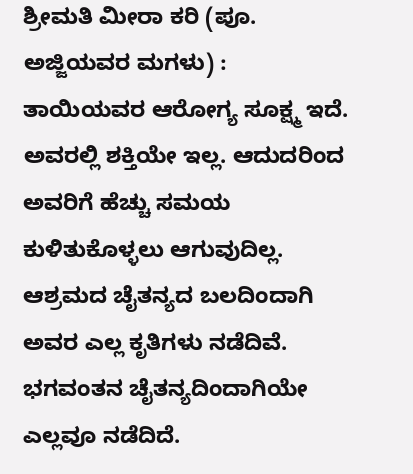ಶ್ರೀಮತಿ ಮೀರಾ ಕರಿ (ಪೂ. ಅಜ್ಜಿಯವರ ಮಗಳು) : ತಾಯಿಯವರ ಆರೋಗ್ಯ ಸೂಕ್ಷ್ಮ ಇದೆ. ಅವರಲ್ಲಿ ಶಕ್ತಿಯೇ ಇಲ್ಲ. ಆದುದರಿಂದ ಅವರಿಗೆ ಹೆಚ್ಚು ಸಮಯ ಕುಳಿತುಕೊಳ್ಳಲು ಆಗುವುದಿಲ್ಲ. ಆಶ್ರಮದ ಚೈತನ್ಯದ ಬಲದಿಂದಾಗಿ ಅವರ ಎಲ್ಲ ಕೃತಿಗಳು ನಡೆದಿವೆ. ಭಗವಂತನ ಚೈತನ್ಯದಿಂದಾಗಿಯೇ ಎಲ್ಲವೂ ನಡೆದಿದೆ.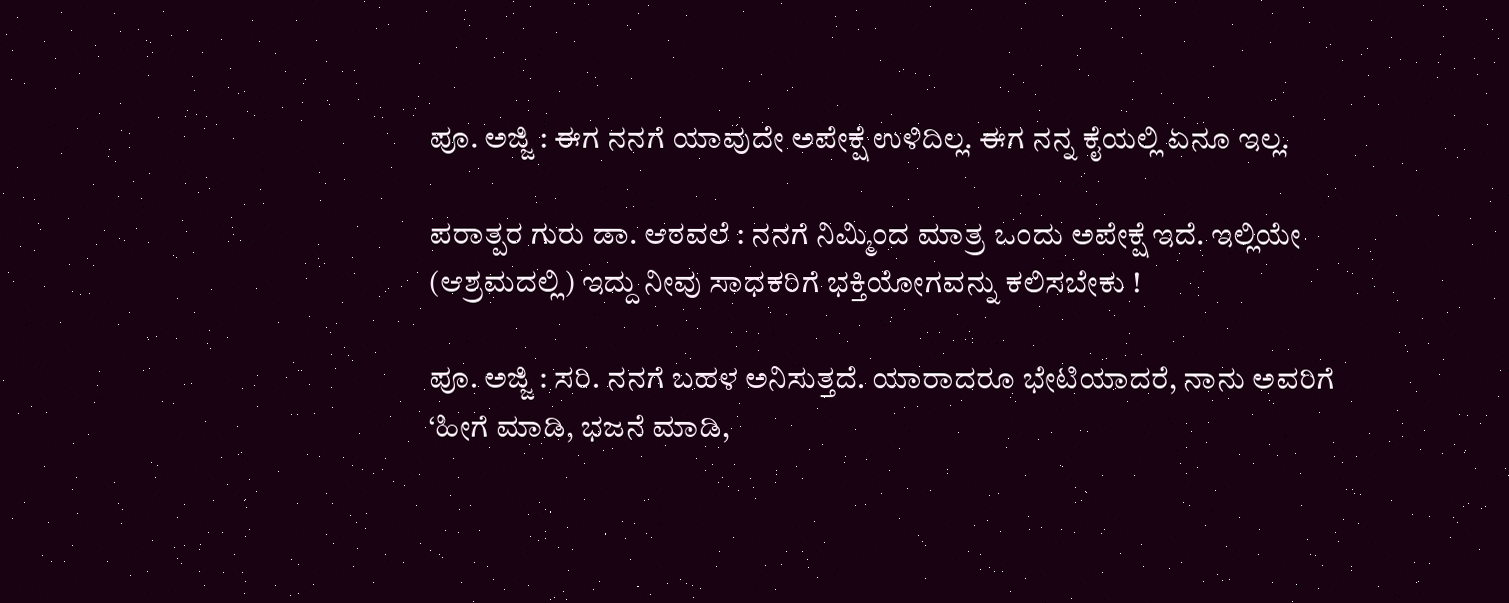ಪೂ. ಅಜ್ಜಿ : ಈಗ ನನಗೆ ಯಾವುದೇ ಅಪೇಕ್ಷೆ ಉಳಿದಿಲ್ಲ. ಈಗ ನನ್ನ ಕೈಯಲ್ಲಿ ಏನೂ ಇಲ್ಲ.

ಪರಾತ್ಪರ ಗುರು ಡಾ. ಆಠವಲೆ : ನನಗೆ ನಿಮ್ಮಿಂದ ಮಾತ್ರ ಒಂದು ಅಪೇಕ್ಷೆ ಇದೆ. ಇಲ್ಲಿಯೇ (ಆಶ್ರಮದಲ್ಲಿ) ಇದ್ದು ನೀವು ಸಾಧಕರಿಗೆ ಭಕ್ತಿಯೋಗವನ್ನು ಕಲಿಸಬೇಕು !

ಪೂ. ಅಜ್ಜಿ : ಸರಿ. ನನಗೆ ಬಹಳ ಅನಿಸುತ್ತದೆ. ಯಾರಾದರೂ ಭೇಟಿಯಾದರೆ, ನಾನು ಅವರಿಗೆ ‘ಹೀಗೆ ಮಾಡಿ, ಭಜನೆ ಮಾಡಿ,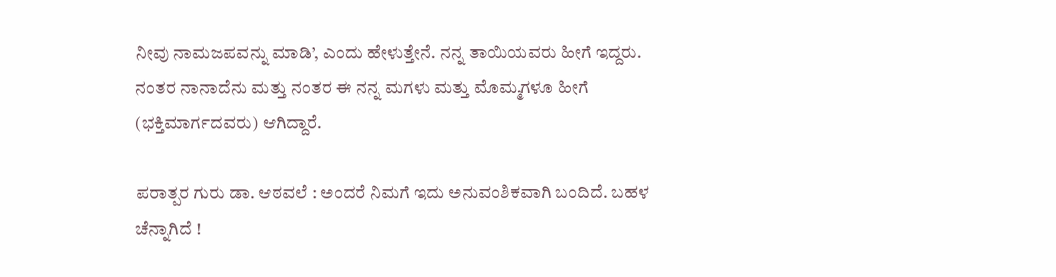ನೀವು ನಾಮಜಪವನ್ನು ಮಾಡಿ’, ಎಂದು ಹೇಳುತ್ತೇನೆ. ನನ್ನ ತಾಯಿಯವರು ಹೀಗೆ ಇದ್ದರು. ನಂತರ ನಾನಾದೆನು ಮತ್ತು ನಂತರ ಈ ನನ್ನ ಮಗಳು ಮತ್ತು ಮೊಮ್ಮಗಳೂ ಹೀಗೆ (ಭಕ್ತಿಮಾರ್ಗದವರು) ಆಗಿದ್ದಾರೆ.

ಪರಾತ್ಪರ ಗುರು ಡಾ. ಆಠವಲೆ : ಅಂದರೆ ನಿಮಗೆ ಇದು ಅನುವಂಶಿಕವಾಗಿ ಬಂದಿದೆ. ಬಹಳ ಚೆನ್ನಾಗಿದೆ !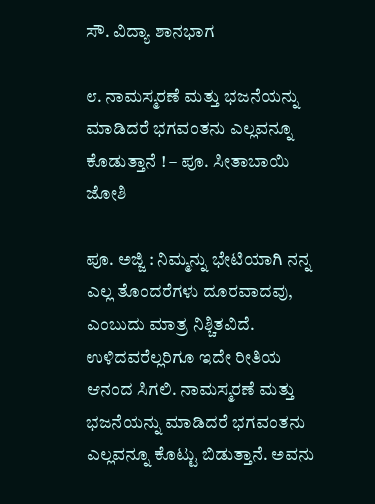ಸೌ. ವಿದ್ಯಾ ಶಾನಭಾಗ

೮. ನಾಮಸ್ಮರಣೆ ಮತ್ತು ಭಜನೆಯನ್ನು ಮಾಡಿದರೆ ಭಗವಂತನು ಎಲ್ಲವನ್ನೂ ಕೊಡುತ್ತಾನೆ ! – ಪೂ. ಸೀತಾಬಾಯಿ ಜೋಶಿ

ಪೂ. ಅಜ್ಜಿ : ನಿಮ್ಮನ್ನು ಭೇಟಿಯಾಗಿ ನನ್ನ ಎಲ್ಲ ತೊಂದರೆಗಳು ದೂರವಾದವು, ಎಂಬುದು ಮಾತ್ರ ನಿಶ್ಚಿತವಿದೆ. ಉಳಿದವರೆಲ್ಲರಿಗೂ ಇದೇ ರೀತಿಯ ಆನಂದ ಸಿಗಲಿ. ನಾಮಸ್ಮರಣೆ ಮತ್ತು ಭಜನೆಯನ್ನು ಮಾಡಿದರೆ ಭಗವಂತನು ಎಲ್ಲವನ್ನೂ ಕೊಟ್ಟು ಬಿಡುತ್ತಾನೆ. ಅವನು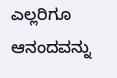ಎಲ್ಲರಿಗೂ ಆನಂದವನ್ನು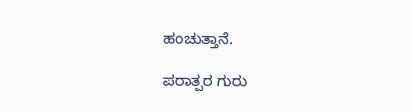ಹಂಚುತ್ತಾನೆ.

ಪರಾತ್ಪರ ಗುರು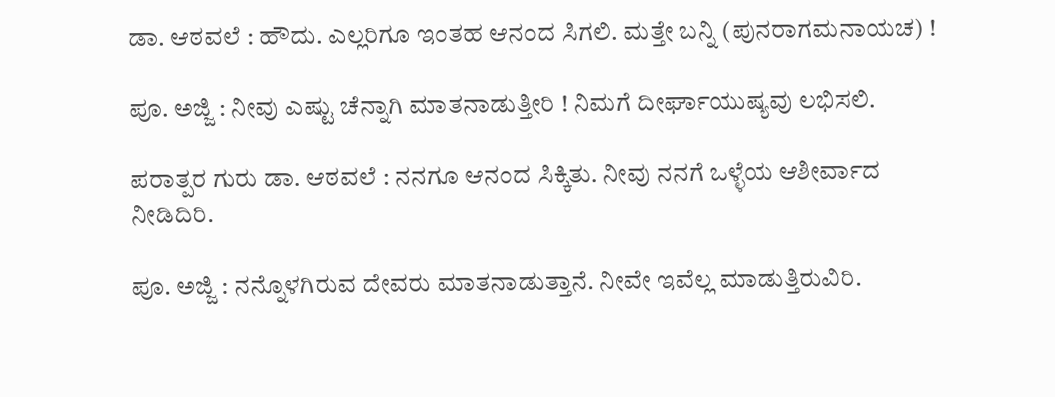ಡಾ. ಆಠವಲೆ : ಹೌದು. ಎಲ್ಲರಿಗೂ ಇಂತಹ ಆನಂದ ಸಿಗಲಿ. ಮತ್ತೇ ಬನ್ನಿ (ಪುನರಾಗಮನಾಯಚ) !

ಪೂ. ಅಜ್ಜಿ : ನೀವು ಎಷ್ಟು ಚೆನ್ನಾಗಿ ಮಾತನಾಡುತ್ತೀರಿ ! ನಿಮಗೆ ದೀರ್ಘಾಯುಷ್ಯವು ಲಭಿಸಲಿ.

ಪರಾತ್ಪರ ಗುರು ಡಾ. ಆಠವಲೆ : ನನಗೂ ಆನಂದ ಸಿಕ್ಕಿತು. ನೀವು ನನಗೆ ಒಳ್ಳೆಯ ಆಶೀರ್ವಾದ ನೀಡಿದಿರಿ.

ಪೂ. ಅಜ್ಜಿ : ನನ್ನೊಳಗಿರುವ ದೇವರು ಮಾತನಾಡುತ್ತಾನೆ. ನೀವೇ ಇವೆಲ್ಲ ಮಾಡುತ್ತಿರುವಿರಿ.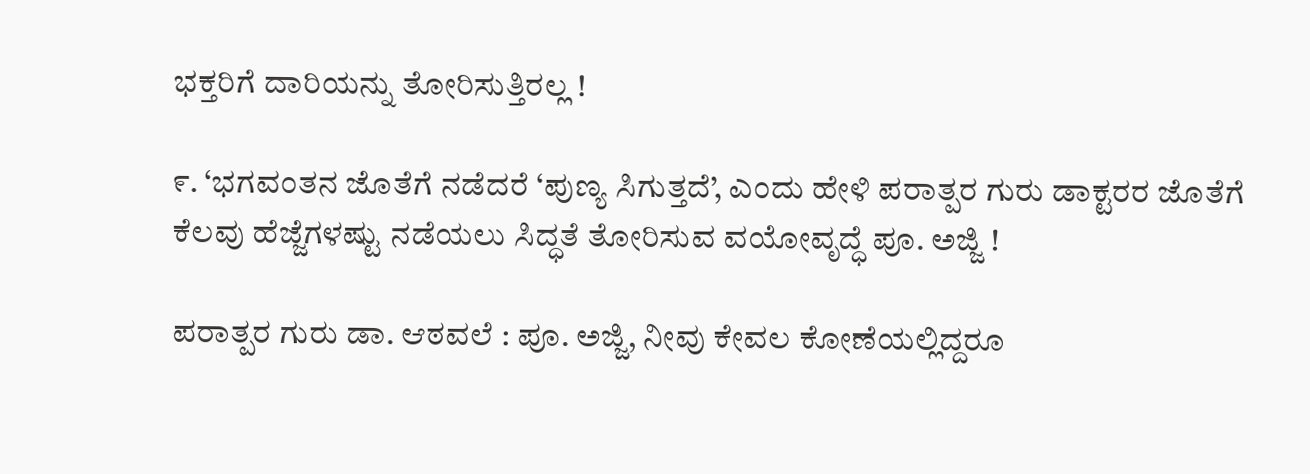ಭಕ್ತರಿಗೆ ದಾರಿಯನ್ನು ತೋರಿಸುತ್ತಿರಲ್ಲ !

೯. ‘ಭಗವಂತನ ಜೊತೆಗೆ ನಡೆದರೆ ‘ಪುಣ್ಯ ಸಿಗುತ್ತದೆ’, ಎಂದು ಹೇಳಿ ಪರಾತ್ಪರ ಗುರು ಡಾಕ್ಟರರ ಜೊತೆಗೆ ಕೆಲವು ಹೆಜ್ಜೆಗಳಷ್ಟು ನಡೆಯಲು ಸಿದ್ಧತೆ ತೋರಿಸುವ ವಯೋವೃದ್ಧೆ ಪೂ. ಅಜ್ಜಿ !

ಪರಾತ್ಪರ ಗುರು ಡಾ. ಆಠವಲೆ : ಪೂ. ಅಜ್ಜಿ, ನೀವು ಕೇವಲ ಕೋಣೆಯಲ್ಲಿದ್ದರೂ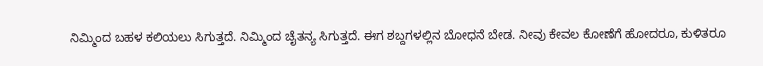ನಿಮ್ಮಿಂದ ಬಹಳ ಕಲಿಯಲು ಸಿಗುತ್ತದೆ. ನಿಮ್ಮಿಂದ ಚೈತನ್ಯ ಸಿಗುತ್ತದೆ. ಈಗ ಶಬ್ದಗಳಲ್ಲಿನ ಬೋಧನೆ ಬೇಡ. ನೀವು ಕೇವಲ ಕೋಣೆಗೆ ಹೋದರೂ, ಕುಳಿತರೂ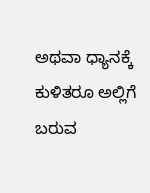ಅಥವಾ ಧ್ಯಾನಕ್ಕೆ ಕುಳಿತರೂ ಅಲ್ಲಿಗೆ ಬರುವ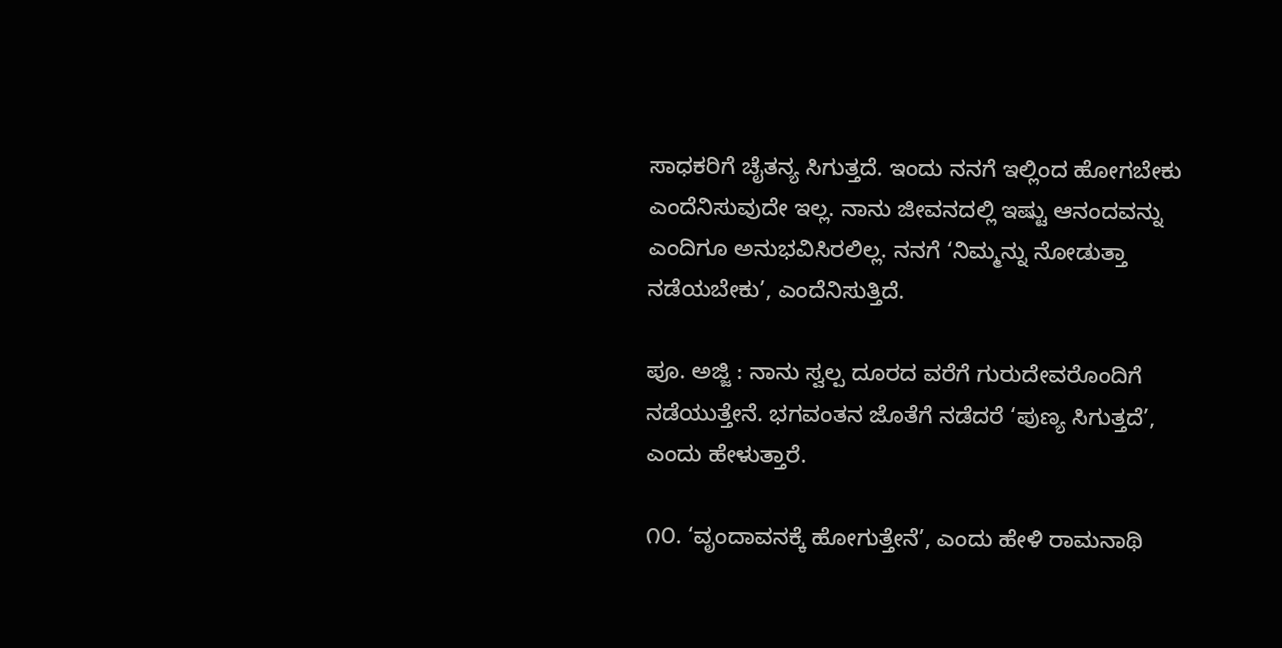ಸಾಧಕರಿಗೆ ಚೈತನ್ಯ ಸಿಗುತ್ತದೆ. ಇಂದು ನನಗೆ ಇಲ್ಲಿಂದ ಹೋಗಬೇಕು ಎಂದೆನಿಸುವುದೇ ಇಲ್ಲ. ನಾನು ಜೀವನದಲ್ಲಿ ಇಷ್ಟು ಆನಂದವನ್ನು ಎಂದಿಗೂ ಅನುಭವಿಸಿರಲಿಲ್ಲ. ನನಗೆ ‘ನಿಮ್ಮನ್ನು ನೋಡುತ್ತಾ ನಡೆಯಬೇಕು’, ಎಂದೆನಿಸುತ್ತಿದೆ.

ಪೂ. ಅಜ್ಜಿ : ನಾನು ಸ್ವಲ್ಪ ದೂರದ ವರೆಗೆ ಗುರುದೇವರೊಂದಿಗೆ ನಡೆಯುತ್ತೇನೆ. ಭಗವಂತನ ಜೊತೆಗೆ ನಡೆದರೆ ‘ಪುಣ್ಯ ಸಿಗುತ್ತದೆ’, ಎಂದು ಹೇಳುತ್ತಾರೆ.

೧೦. ‘ವೃಂದಾವನಕ್ಕೆ ಹೋಗುತ್ತೇನೆ’, ಎಂದು ಹೇಳಿ ರಾಮನಾಥಿ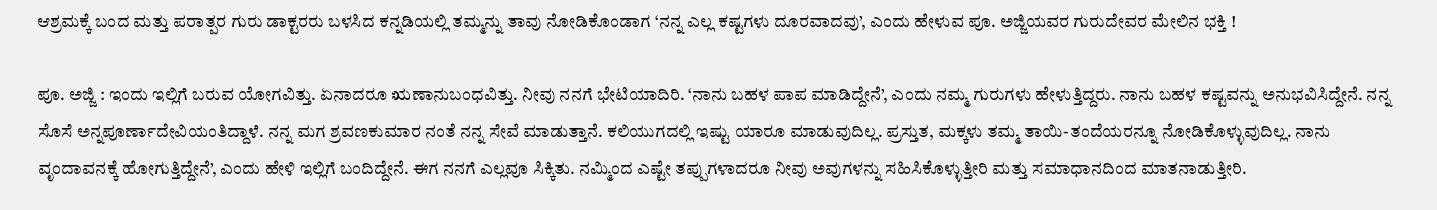ಆಶ್ರಮಕ್ಕೆ ಬಂದ ಮತ್ತು ಪರಾತ್ಪರ ಗುರು ಡಾಕ್ಟರರು ಬಳಸಿದ ಕನ್ನಡಿಯಲ್ಲಿ ತಮ್ಮನ್ನು ತಾವು ನೋಡಿಕೊಂಡಾಗ ‘ನನ್ನ ಎಲ್ಲ ಕಷ್ಟಗಳು ದೂರವಾದವು’, ಎಂದು ಹೇಳುವ ಪೂ. ಅಜ್ಜಿಯವರ ಗುರುದೇವರ ಮೇಲಿನ ಭಕ್ತಿ !

ಪೂ. ಅಜ್ಜಿ : ಇಂದು ಇಲ್ಲಿಗೆ ಬರುವ ಯೋಗವಿತ್ತು. ಏನಾದರೂ ಋಣಾನುಬಂಧವಿತ್ತು. ನೀವು ನನಗೆ ಭೇಟಿಯಾದಿರಿ. ‘ನಾನು ಬಹಳ ಪಾಪ ಮಾಡಿದ್ದೇನೆ’, ಎಂದು ನಮ್ಮ ಗುರುಗಳು ಹೇಳುತ್ತಿದ್ದರು. ನಾನು ಬಹಳ ಕಷ್ಟವನ್ನು ಅನುಭವಿಸಿದ್ದೇನೆ. ನನ್ನ ಸೊಸೆ ಅನ್ನಪೂರ್ಣಾದೇವಿಯಂತಿದ್ದಾಳೆ. ನನ್ನ ಮಗ ಶ್ರವಣಕುಮಾರ ನಂತೆ ನನ್ನ ಸೇವೆ ಮಾಡುತ್ತಾನೆ. ಕಲಿಯುಗದಲ್ಲಿ ಇಷ್ಟು ಯಾರೂ ಮಾಡುವುದಿಲ್ಲ. ಪ್ರಸ್ತುತ, ಮಕ್ಕಳು ತಮ್ಮ ತಾಯಿ-ತಂದೆಯರನ್ನೂ ನೋಡಿಕೊಳ್ಳುವುದಿಲ್ಲ. ನಾನು ವೃಂದಾವನಕ್ಕೆ ಹೋಗುತ್ತಿದ್ದೇನೆ’, ಎಂದು ಹೇಳಿ ಇಲ್ಲಿಗೆ ಬಂದಿದ್ದೇನೆ. ಈಗ ನನಗೆ ಎಲ್ಲವೂ ಸಿಕ್ಕಿತು. ನಮ್ಮಿಂದ ಎಷ್ಟೇ ತಪ್ಪುಗಳಾದರೂ ನೀವು ಅವುಗಳನ್ನು ಸಹಿಸಿಕೊಳ್ಳುತ್ತೀರಿ ಮತ್ತು ಸಮಾಧಾನದಿಂದ ಮಾತನಾಡುತ್ತೀರಿ.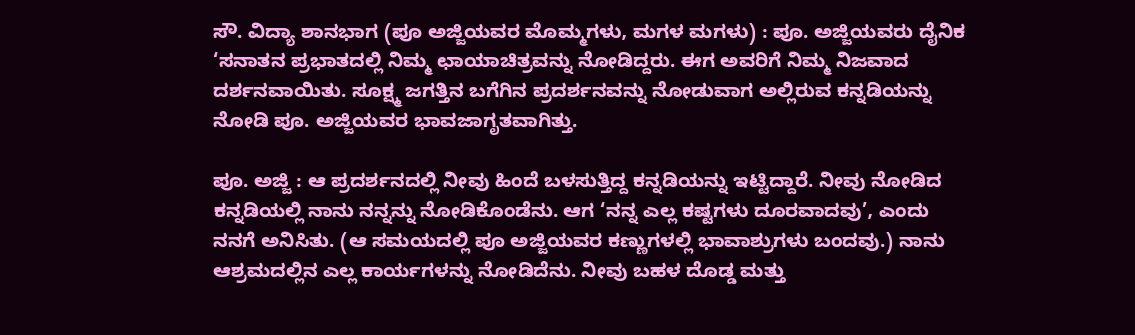ಸೌ. ವಿದ್ಯಾ ಶಾನಭಾಗ (ಪೂ ಅಜ್ಜಿಯವರ ಮೊಮ್ಮಗಳು, ಮಗಳ ಮಗಳು) : ಪೂ. ಅಜ್ಜಿಯವರು ದೈನಿಕ ‘ಸನಾತನ ಪ್ರಭಾತದಲ್ಲಿ ನಿಮ್ಮ ಛಾಯಾಚಿತ್ರವನ್ನು ನೋಡಿದ್ದರು. ಈಗ ಅವರಿಗೆ ನಿಮ್ಮ ನಿಜವಾದ ದರ್ಶನವಾಯಿತು. ಸೂಕ್ಷ್ಮ ಜಗತ್ತಿನ ಬಗೆಗಿನ ಪ್ರದರ್ಶನವನ್ನು ನೋಡುವಾಗ ಅಲ್ಲಿರುವ ಕನ್ನಡಿಯನ್ನು ನೋಡಿ ಪೂ. ಅಜ್ಜಿಯವರ ಭಾವಜಾಗೃತವಾಗಿತ್ತು.

ಪೂ. ಅಜ್ಜಿ : ಆ ಪ್ರದರ್ಶನದಲ್ಲಿ ನೀವು ಹಿಂದೆ ಬಳಸುತ್ತಿದ್ದ ಕನ್ನಡಿಯನ್ನು ಇಟ್ಟಿದ್ದಾರೆ. ನೀವು ನೋಡಿದ ಕನ್ನಡಿಯಲ್ಲಿ ನಾನು ನನ್ನನ್ನು ನೋಡಿಕೊಂಡೆನು. ಆಗ ‘ನನ್ನ ಎಲ್ಲ ಕಷ್ಟಗಳು ದೂರವಾದವು’, ಎಂದು ನನಗೆ ಅನಿಸಿತು. (ಆ ಸಮಯದಲ್ಲಿ ಪೂ ಅಜ್ಜಿಯವರ ಕಣ್ಣುಗಳಲ್ಲಿ ಭಾವಾಶ್ರುಗಳು ಬಂದವು.) ನಾನು ಆಶ್ರಮದಲ್ಲಿನ ಎಲ್ಲ ಕಾರ್ಯಗಳನ್ನು ನೋಡಿದೆನು. ನೀವು ಬಹಳ ದೊಡ್ಡ ಮತ್ತು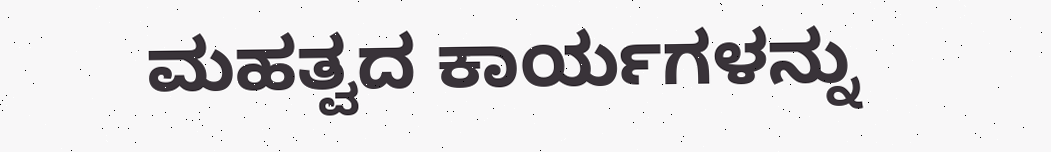ಮಹತ್ವದ ಕಾರ್ಯಗಳನ್ನು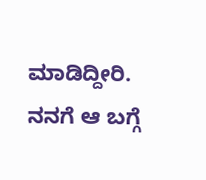ಮಾಡಿದ್ದೀರಿ. ನನಗೆ ಆ ಬಗ್ಗೆ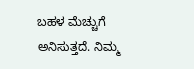ಬಹಳ ಮೆಚ್ಚುಗೆ ಅನಿಸುತ್ತದೆ. ನಿಮ್ಮ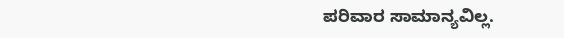ಪರಿವಾರ ಸಾಮಾನ್ಯವಿಲ್ಲ.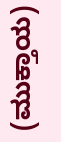(ಮುಕ್ತಾಯ)